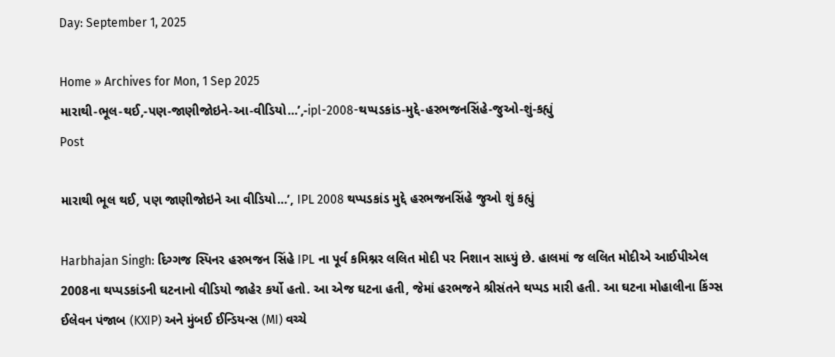Day: September 1, 2025

Home » Archives for Mon, 1 Sep 2025
મારાથી-ભૂલ-થઈ,-પણ-જાણીજોઇને-આ-વીડિયો…’,-ipl-2008-થપ્પડકાંડ-મુદ્દે-હરભજનસિંહે-જુઓ-શું-કહ્યું
Post

મારાથી ભૂલ થઈ, પણ જાણીજોઇને આ વીડિયો…’, IPL 2008 થપ્પડકાંડ મુદ્દે હરભજનસિંહે જુઓ શું કહ્યું

Harbhajan Singh: દિગ્ગજ સ્પિનર હરભજન સિંહે IPL ના પૂર્વ કમિશ્નર લલિત મોદી પર નિશાન સાધ્યું છે. હાલમાં જ લલિત મોદીએ આઈપીએલ 2008ના થપ્પડકાંડની ઘટનાનો વીડિયો જાહેર કર્યો હતો. આ એજ ઘટના હતી, જેમાં હરભજને શ્રીસંતને થપ્પડ મારી હતી. આ ઘટના મોહાલીના કિંગ્સ ઈલેવન પંજાબ (KXIP) અને મુંબઈ ઈન્ડિયન્સ (MI) વચ્ચે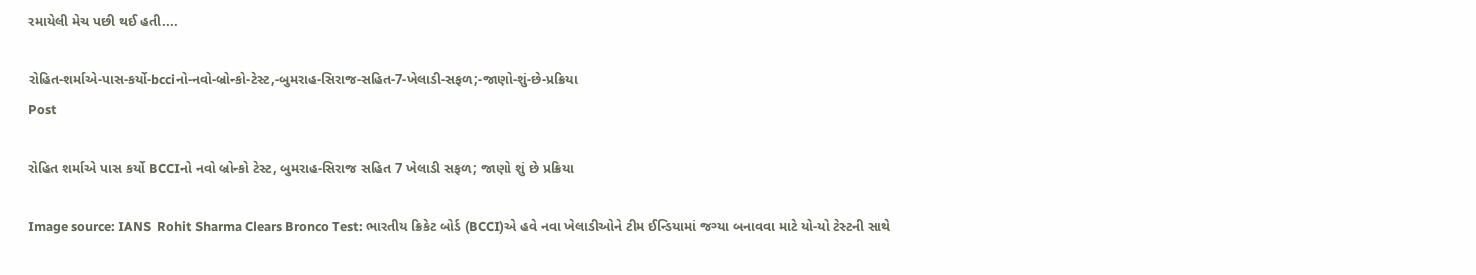રમાયેલી મેચ પછી થઈ હતી....

રોહિત-શર્માએ-પાસ-કર્યો-bcciનો-નવો-બ્રોન્કો-ટેસ્ટ,-બુમરાહ-સિરાજ-સહિત-7-ખેલાડી-સફળ;-જાણો-શું-છે-પ્રક્રિયા
Post

રોહિત શર્માએ પાસ કર્યો BCCIનો નવો બ્રોન્કો ટેસ્ટ, બુમરાહ-સિરાજ સહિત 7 ખેલાડી સફળ; જાણો શું છે પ્રક્રિયા

Image source: IANS  Rohit Sharma Clears Bronco Test: ભારતીય ક્રિકેટ બોર્ડ (BCCI)એ હવે નવા ખેલાડીઓને ટીમ ઈન્ડિયામાં જગ્યા બનાવવા માટે યો-યો ટેસ્ટની સાથે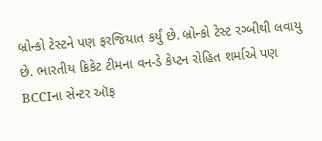બ્રોન્કો ટેસ્ટને પણ ફરજિયાત કર્યું છે. બ્રોન્કો ટેસ્ટ રગ્બીથી લવાયુ છે. ભારતીય ક્રિકેટ ટીમના વન-ડે કેપ્ટન રોહિત શર્માએ પણ BCCIના સેન્ટર ઑફ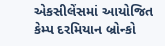એકસીલેંસમાં આયોજિત કેમ્પ દરમિયાન બ્રોન્કો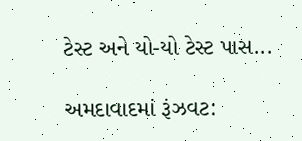ટેસ્ટ અને યો-યો ટેસ્ટ પાસ...

અમદાવાદમાં રૂંઝવટ: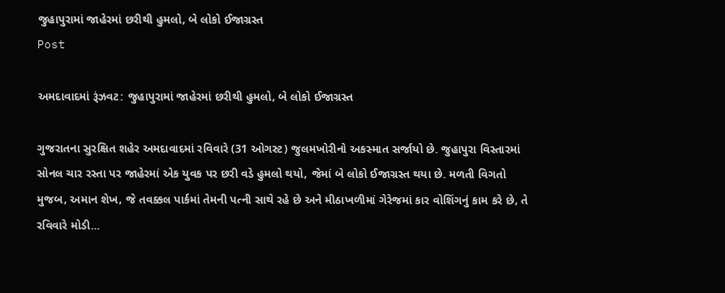જુહાપુરામાં જાહેરમાં છરીથી હુમલો, બે લોકો ઈજાગ્રસ્ત
Post

અમદાવાદમાં રૂંઝવટ: જુહાપુરામાં જાહેરમાં છરીથી હુમલો, બે લોકો ઈજાગ્રસ્ત

ગુજરાતના સુરક્ષિત શહેર અમદાવાદમાં રવિવારે (31 ઓગસ્ટ) જુલમખોરીનો અકસ્માત સર્જાયો છે. જુહાપુરા વિસ્તારમાં સોનલ ચાર રસ્તા પર જાહેરમાં એક યુવક પર છરી વડે હુમલો થયો, જેમાં બે લોકો ઈજાગ્રસ્ત થયા છે. મળતી વિગતો મુજબ, અમાન શેખ, જે તવક્કલ પાર્કમાં તેમની પત્ની સાથે રહે છે અને મીઠાખળીમાં ગેરેજમાં કાર વોશિંગનું કામ કરે છે, તે રવિવારે મોડી...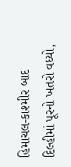હિમાચલ-કાશ્મીર બાદ દિલ્હીમાં પૂરનો ખતરો વધ્યો,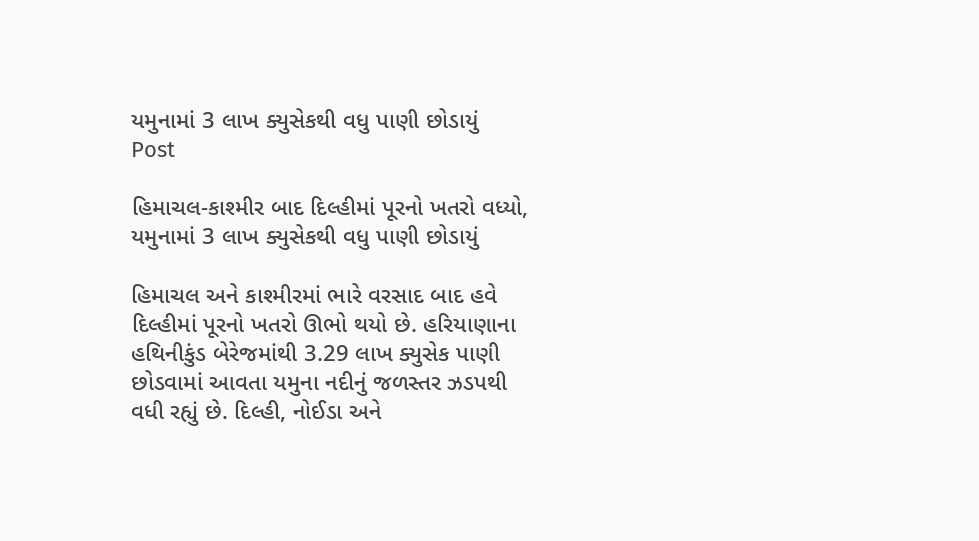યમુનામાં 3 લાખ ક્યુસેકથી વધુ પાણી છોડાયું
Post

હિમાચલ-કાશ્મીર બાદ દિલ્હીમાં પૂરનો ખતરો વધ્યો, યમુનામાં 3 લાખ ક્યુસેકથી વધુ પાણી છોડાયું

હિમાચલ અને કાશ્મીરમાં ભારે વરસાદ બાદ હવે દિલ્હીમાં પૂરનો ખતરો ઊભો થયો છે. હરિયાણાના હથિનીકુંડ બેરેજમાંથી 3.29 લાખ ક્યુસેક પાણી છોડવામાં આવતા યમુના નદીનું જળસ્તર ઝડપથી વધી રહ્યું છે. દિલ્હી, નોઈડા અને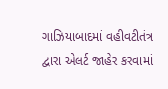ગાઝિયાબાદમાં વહીવટીતંત્ર દ્વારા એલર્ટ જાહેર કરવામાં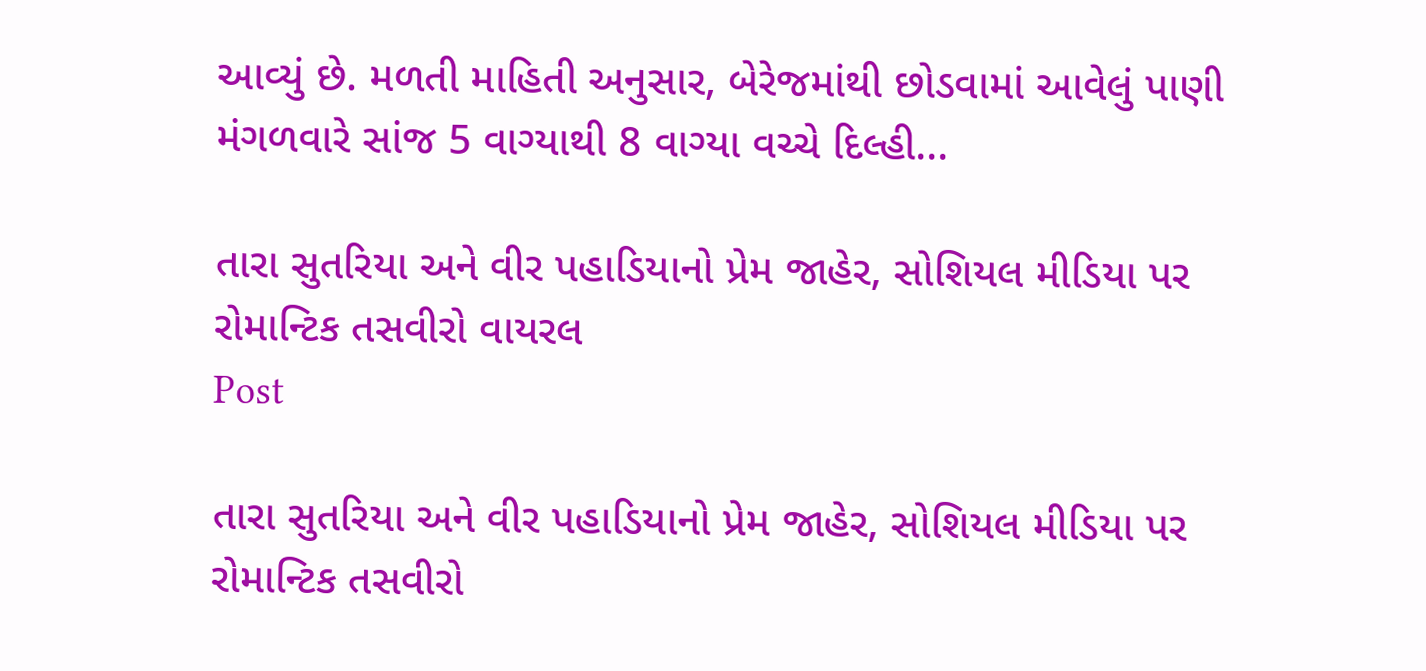આવ્યું છે. મળતી માહિતી અનુસાર, બેરેજમાંથી છોડવામાં આવેલું પાણી મંગળવારે સાંજ 5 વાગ્યાથી 8 વાગ્યા વચ્ચે દિલ્હી...

તારા સુતરિયા અને વીર પહાડિયાનો પ્રેમ જાહેર, સોશિયલ મીડિયા પર રોમાન્ટિક તસવીરો વાયરલ
Post

તારા સુતરિયા અને વીર પહાડિયાનો પ્રેમ જાહેર, સોશિયલ મીડિયા પર રોમાન્ટિક તસવીરો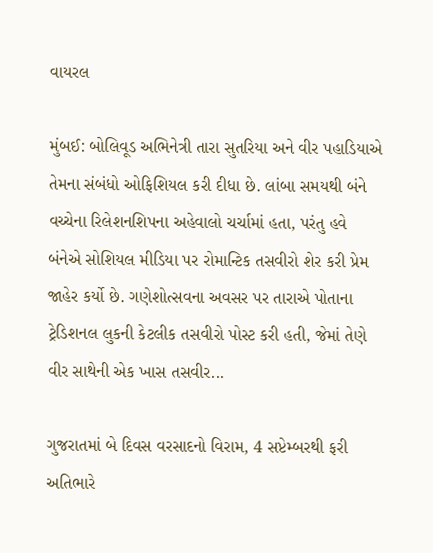વાયરલ

મુંબઈ: બોલિવૂડ અભિનેત્રી તારા સુતરિયા અને વીર પહાડિયાએ તેમના સંબંધો ઓફિશિયલ કરી દીધા છે. લાંબા સમયથી બંને વચ્ચેના રિલેશનશિપના અહેવાલો ચર્ચામાં હતા, પરંતુ હવે બંનેએ સોશિયલ મીડિયા પર રોમાન્ટિક તસવીરો શેર કરી પ્રેમ જાહેર કર્યો છે. ગણેશોત્સવના અવસર પર તારાએ પોતાના ટ્રેડિશનલ લુકની કેટલીક તસવીરો પોસ્ટ કરી હતી, જેમાં તેણે વીર સાથેની એક ખાસ તસવીર...

ગુજરાતમાં બે દિવસ વરસાદનો વિરામ, 4 સપ્ટેમ્બરથી ફરી અતિભારે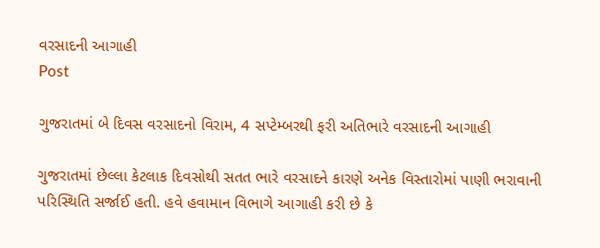વરસાદની આગાહી
Post

ગુજરાતમાં બે દિવસ વરસાદનો વિરામ, 4 સપ્ટેમ્બરથી ફરી અતિભારે વરસાદની આગાહી

ગુજરાતમાં છેલ્લા કેટલાક દિવસોથી સતત ભારે વરસાદને કારણે અનેક વિસ્તારોમાં પાણી ભરાવાની પરિસ્થિતિ સર્જાઈ હતી. હવે હવામાન વિભાગે આગાહી કરી છે કે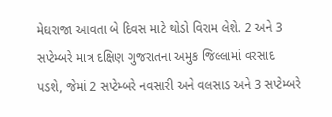મેઘરાજા આવતા બે દિવસ માટે થોડો વિરામ લેશે. 2 અને 3 સપ્ટેમ્બરે માત્ર દક્ષિણ ગુજરાતના અમુક જિલ્લામાં વરસાદ પડશે, જેમાં 2 સપ્ટેમ્બરે નવસારી અને વલસાડ અને 3 સપ્ટેમ્બરે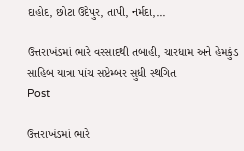દાહોદ, છોટા ઉદેપુર, તાપી, નર્મદા,...

ઉત્તરાખંડમાં ભારે વરસાદથી તબાહી, ચારધામ અને હેમકુંડ સાહિબ યાત્રા પાંચ સપ્ટેમ્બર સુધી સ્થગિત
Post

ઉત્તરાખંડમાં ભારે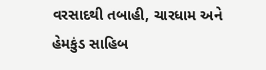વરસાદથી તબાહી, ચારધામ અને હેમકુંડ સાહિબ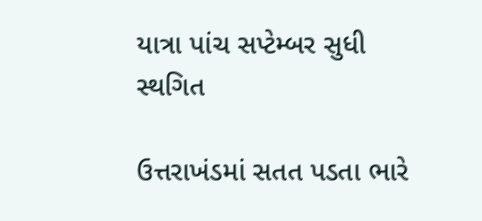યાત્રા પાંચ સપ્ટેમ્બર સુધી સ્થગિત

ઉત્તરાખંડમાં સતત પડતા ભારે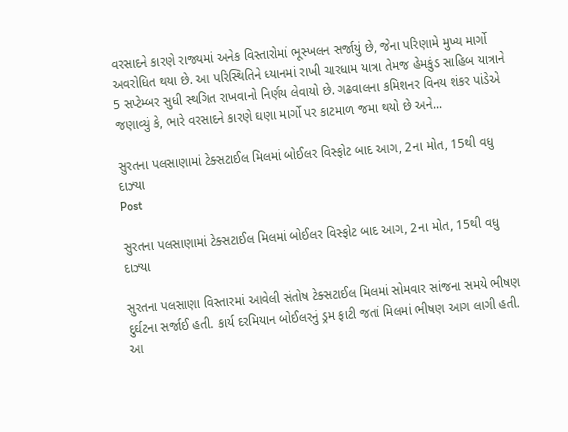વરસાદને કારણે રાજ્યમાં અનેક વિસ્તારોમાં ભૂસ્ખલન સર્જાયું છે, જેના પરિણામે મુખ્ય માર્ગો અવરોધિત થયા છે. આ પરિસ્થિતિને ધ્યાનમાં રાખી ચારધામ યાત્રા તેમજ હેમકુંડ સાહિબ યાત્રાને 5 સપ્ટેમ્બર સુધી સ્થગિત રાખવાનો નિર્ણય લેવાયો છે. ગઢવાલના કમિશનર વિનય શંકર પાંડેએ જણાવ્યું કે, ભારે વરસાદને કારણે ઘણા માર્ગો પર કાટમાળ જમા થયો છે અને...

સુરતના પલસાણામાં ટેક્સટાઈલ મિલમાં બોઈલર વિસ્ફોટ બાદ આગ, 2ના મોત, 15થી વધુ દાઝ્યા
Post

સુરતના પલસાણામાં ટેક્સટાઈલ મિલમાં બોઈલર વિસ્ફોટ બાદ આગ, 2ના મોત, 15થી વધુ દાઝ્યા

સુરતના પલસાણા વિસ્તારમાં આવેલી સંતોષ ટેક્સટાઈલ મિલમાં સોમવાર સાંજના સમયે ભીષણ દુર્ઘટના સર્જાઈ હતી. કાર્ય દરમિયાન બોઈલરનું ડ્રમ ફાટી જતાં મિલમાં ભીષણ આગ લાગી હતી. આ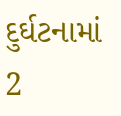દુર્ઘટનામાં 2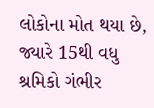લોકોના મોત થયા છે, જ્યારે 15થી વધુ શ્રમિકો ગંભીર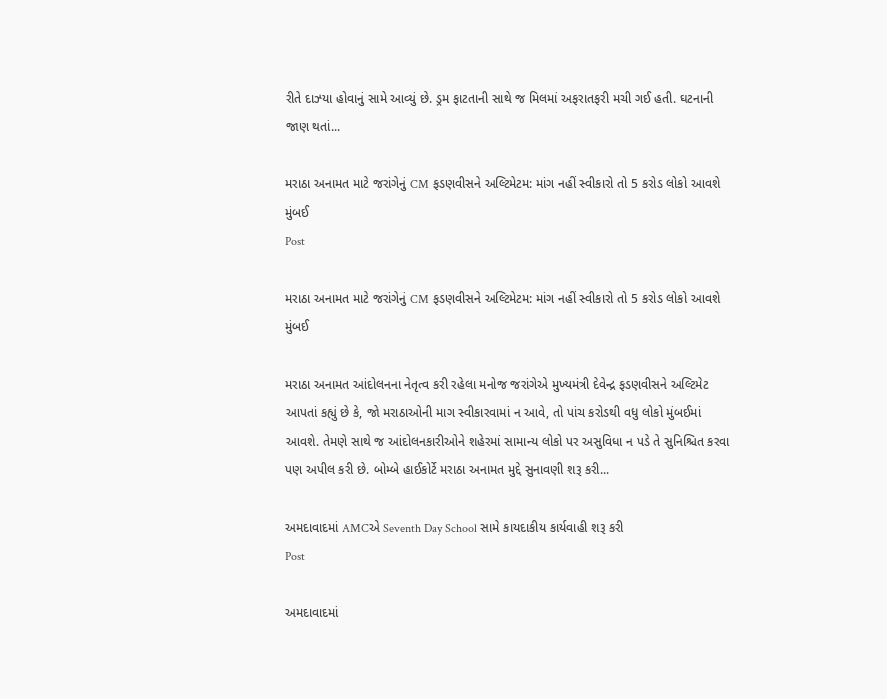રીતે દાઝ્યા હોવાનું સામે આવ્યું છે. ડ્રમ ફાટતાની સાથે જ મિલમાં અફરાતફરી મચી ગઈ હતી. ઘટનાની જાણ થતાં...

મરાઠા અનામત માટે જરાંગેનું CM ફડણવીસને અલ્ટિમેટમ: માંગ નહીં સ્વીકારો તો 5 કરોડ લોકો આવશે મુંબઈ
Post

મરાઠા અનામત માટે જરાંગેનું CM ફડણવીસને અલ્ટિમેટમ: માંગ નહીં સ્વીકારો તો 5 કરોડ લોકો આવશે મુંબઈ

મરાઠા અનામત આંદોલનના નેતૃત્વ કરી રહેલા મનોજ જરાંગેએ મુખ્યમંત્રી દેવેન્દ્ર ફડણવીસને અલ્ટિમેટ આપતાં કહ્યું છે કે, જો મરાઠાઓની માગ સ્વીકારવામાં ન આવે, તો પાંચ કરોડથી વધુ લોકો મુંબઈમાં આવશે. તેમણે સાથે જ આંદોલનકારીઓને શહેરમાં સામાન્ય લોકો પર અસુવિધા ન પડે તે સુનિશ્ચિત કરવા પણ અપીલ કરી છે. બોમ્બે હાઈકોર્ટે મરાઠા અનામત મુદ્દે સુનાવણી શરૂ કરી...

અમદાવાદમાં AMCએ Seventh Day School સામે કાયદાકીય કાર્યવાહી શરૂ કરી
Post

અમદાવાદમાં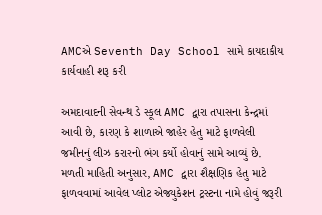AMCએ Seventh Day School સામે કાયદાકીય કાર્યવાહી શરૂ કરી

અમદાવાદની સેવન્થ ડે સ્કૂલ AMC દ્વારા તપાસના કેન્દ્રમાં આવી છે, કારણ કે શાળાએ જાહેર હેતુ માટે ફાળવેલી જમીનનું લીઝ કરારનો ભંગ કર્યો હોવાનું સામે આવ્યું છે. મળતી માહિતી અનુસાર, AMC દ્વારા શૈક્ષણિક હેતુ માટે ફાળવવામાં આવેલ પ્લોટ એજ્યુકેશન ટ્રસ્ટના નામે હોવું જરૂરી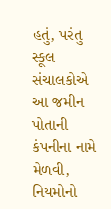હતું, પરંતુ સ્કૂલ સંચાલકોએ આ જમીન પોતાની કંપનીના નામે મેળવી, નિયમોનો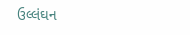ઉલ્લંઘન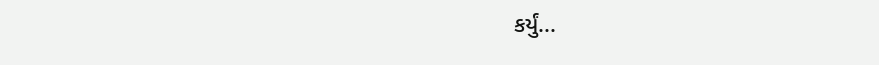કર્યું...